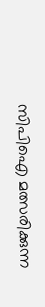സിപിഐ മത്സരിക്കുന്ന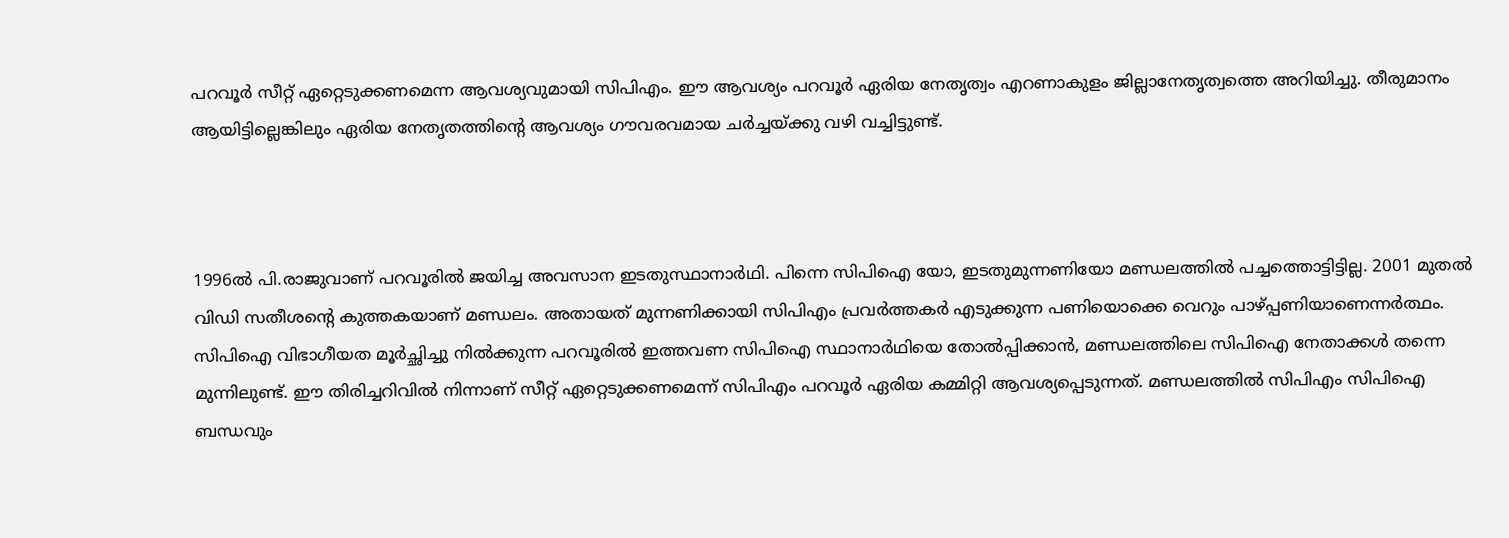പറവൂർ സീറ്റ് ഏറ്റെടുക്കണമെന്ന ആവശ്യവുമായി സിപിഎം. ഈ ആവശ്യം പറവൂർ ഏരിയ നേതൃത്വം എറണാകുളം ജില്ലാനേതൃത്വത്തെ അറിയിച്ചു. തീരുമാനം ആയിട്ടില്ലെങ്കിലും ഏരിയ നേതൃതത്തിന്റെ ആവശ്യം ഗൗവരവമായ ചർച്ചയ്ക്കു വഴി വച്ചിട്ടുണ്ട്.



1996ൽ പി.രാജുവാണ് പറവൂരിൽ ജയിച്ച അവസാന ഇടതുസ്ഥാനാർഥി. പിന്നെ സിപിഐ യോ, ഇടതുമുന്നണിയോ മണ്ഡലത്തിൽ പച്ചത്തൊട്ടിട്ടില്ല. 2001 മുതൽ വിഡി സതീശന്റെ കുത്തകയാണ് മണ്ഡലം. അതായത് മുന്നണിക്കായി സിപിഎം പ്രവർത്തകർ എടുക്കുന്ന പണിയൊക്കെ വെറും പാഴ്പ്പണിയാണെന്നർത്ഥം. സിപിഐ വിഭാഗീയത മൂർച്ഛിച്ചു നിൽക്കുന്ന പറവൂരിൽ ഇത്തവണ സിപിഐ സ്ഥാനാർഥിയെ തോൽപ്പിക്കാൻ, മണ്ഡലത്തിലെ സിപിഐ നേതാക്കൾ തന്നെ മുന്നിലുണ്ട്. ഈ തിരിച്ചറിവിൽ നിന്നാണ് സീറ്റ് ഏറ്റെടുക്കണമെന്ന് സിപിഎം പറവൂർ ഏരിയ കമ്മിറ്റി ആവശ്യപ്പെടുന്നത്. മണ്ഡലത്തിൽ സിപിഎം സിപിഐ ബന്ധവും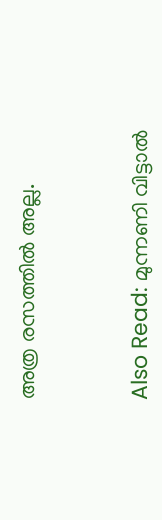അത്ര രസത്തിൽ അല്ല.



Also Read: മുന്നണി വിട്ടാല്‍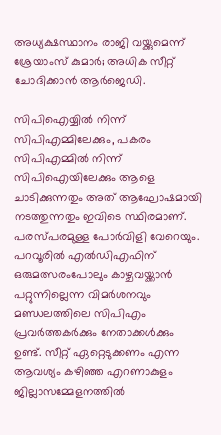അധ്യക്ഷസ്ഥാനം രാജി വയ്ക്കുമെന്ന് ശ്രേയാംസ് കുമാര്‍; അധിക സീറ്റ് ചോദിക്കാന്‍ ആര്‍ജെഡി.

സിപിഐയ്യിൽ നിന്ന് സിപിഎമ്മിലേക്കും, പകരം സിപിഎമ്മിൽ നിന്ന് സിപിഐയിലേക്കും ആളെ ചാടിക്കുന്നതും അത് ആഘോഷമായി നടത്തുന്നതും ഇവിടെ സ്ഥിരമാണ്. പരസ്പരമുള്ള പോർവിളി വേറെയും. പറവൂരിൽ എൽഡിഎഫിന് ഒരുമത്സരംപോലും കാഴ്ചവയ്ക്കാൻ പറ്റുന്നില്ലെന്ന വിമർശനവും മണ്ഡലത്തിലെ സിപിഎം പ്രവർത്തകർക്കും നേതാക്കൾക്കും ഉണ്ട്. സീറ്റ് ഏറ്റെടുക്കണം എന്ന ആവശ്യം കഴിഞ്ഞ എറണാകുളം ജില്ലാസമ്മേളനത്തിൽ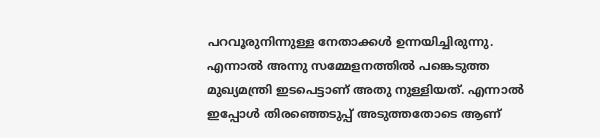പറവൂരുനിന്നുള്ള നേതാക്കൾ ഉന്നയിച്ചിരുന്നു. എന്നാൽ അന്നു സമ്മേളനത്തിൽ പങ്കെടുത്ത മുഖ്യമന്ത്രി ഇടപെട്ടാണ് അതു നുള്ളിയത്. എന്നാൽ ഇപ്പോൾ തിരഞ്ഞെടുപ്പ് അടുത്തതോടെ ആണ്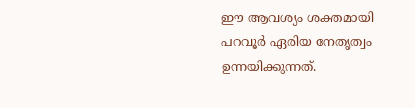ഈ ആവശ്യം ശക്തമായി പറവൂർ ഏരിയ നേതൃത്വം ഉന്നയിക്കുന്നത്.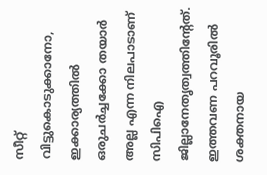സീറ്റ് വിട്ടുകൊടുക്കാനോ, ഇക്കാര്യത്തിൽ ഒരുചർച്ചക്കോ തയാർ അല്ല എന്ന നിലപാടാണ് സിപിഐ ജില്ലാനേതൃത്വത്തിന്റേത്. ഇത്തവണ പറവൂരിൽ ശക്തനായ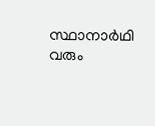സ്ഥാനാർഥി വരും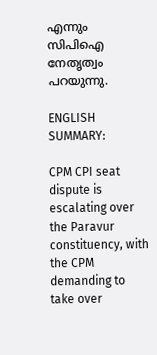എന്നും സിപിഐ നേതൃത്വം പറയുന്നു.

ENGLISH SUMMARY:

CPM CPI seat dispute is escalating over the Paravur constituency, with the CPM demanding to take over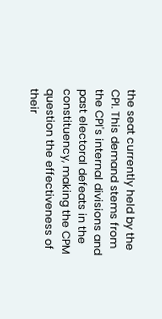the seat currently held by the CPI. This demand stems from the CPI's internal divisions and past electoral defeats in the constituency, making the CPM question the effectiveness of their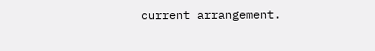current arrangement.